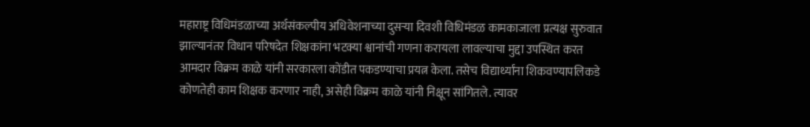महाराष्ट्र विधिमंडळाच्या अर्थसंकल्पीय अधिवेशनाच्या दुसऱ्या दिवशी विधिमंडळ कामकाजाला प्रत्यक्ष सुरुवात झाल्यानंतर विधान परिषदेत शिक्षकांना भटक्या श्वानांची गणना करायला लावल्याचा मुद्दा उपस्थित करत आमदार विक्रम काळे यांनी सरकारला कोंडीत पकडण्याचा प्रयत्न केला. तसेच विद्यार्थ्यांना शिकवण्यापलिकडे कोणतेही काम शिक्षक करणार नाही, असेही विक्रम काळे यांनी निक्षून सांगितले. त्यावर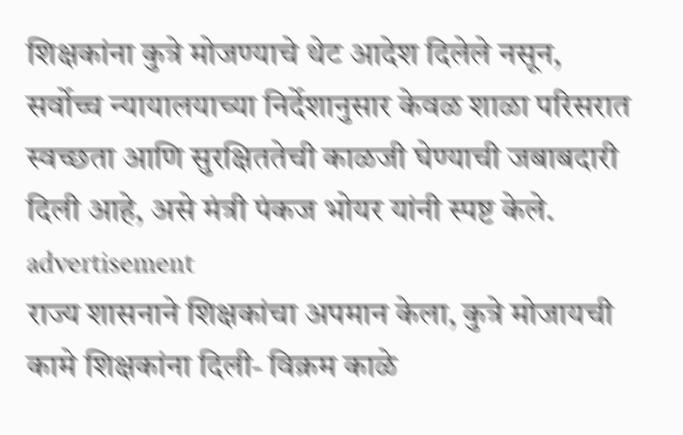शिक्षकांना कुत्रे मोजण्याचे थेट आदेश दिलेले नसून, सर्वोच्च न्यायालयाच्या निर्देशानुसार केवळ शाळा परिसरात स्वच्छता आणि सुरक्षिततेची काळजी घेण्याची जबाबदारी दिली आहे, असे मंत्री पंकज भोयर यांनी स्पष्ट केले.
advertisement
राज्य शासनाने शिक्षकांचा अपमान केला, कुत्रे मोजायची कामे शिक्षकांना दिली- विक्रम काळे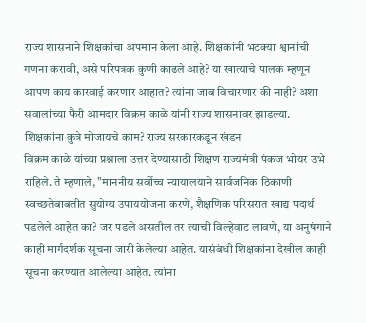राज्य शासनाने शिक्षकांचा अपमान केला आहे. शिक्षकांनी भटक्या श्वानांची गणना करावी, असे परिपत्रक कुणी काढले आहे? या खात्याचे पालक म्हणून आपण काय कारवाई करणार आहात? त्यांना जाब विचारणार की नाही? अशा सवालांच्या फैरी आमदार विक्रम काळे यांनी राज्य शासनावर झाडल्या.
शिक्षकांना कुत्रे मोजायचे काम? राज्य सरकारकडून खंडन
विक्रम काळे यांच्या प्रश्नाला उत्तर देण्यासाठी शिक्षण राज्यमंत्री पंकज भोयर उभे राहिले. ते म्हणाले, "माननीय सर्वोच्च न्यायालयाने सार्वजनिक ठिकाणी स्वच्छतेबाबतीत सुयोग्य उपाययोजना करणे, शैक्षणिक परिसरात खाद्य पदार्थ पडलेले आहेत का? जर पडले असतील तर त्याची विल्हेवाट लावणे, या अनुषंगाने काही मार्गदर्शक सूचना जारी केलेल्या आहेत. यासंबंधी शिक्षकांना देखील काही सूचना करण्यात आलेल्या आहेत. त्यांना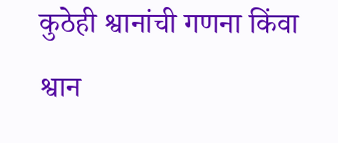कुठेही श्वानांची गणना किंवा श्वान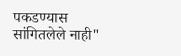पकडण्यास सांगितलेले नाही"